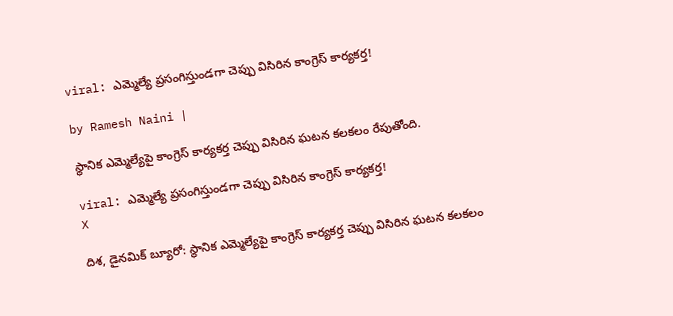viral: ఎమ్మెల్యే ప్రసంగిస్తుండగా చెప్పు విసిరిన కాంగ్రెస్ కార్యకర్త!

by Ramesh Naini |

స్థానిక ఎమ్మెల్యేపై కాంగ్రెస్ కార్యకర్త చెప్పు విసిరిన ఘటన కలకలం రేపుతోంది.

viral: ఎమ్మెల్యే ప్రసంగిస్తుండగా చెప్పు విసిరిన కాంగ్రెస్ కార్యకర్త!
X

దిశ, డైనమిక్ బ్యూరో: స్థానిక ఎమ్మెల్యేపై కాంగ్రెస్ కార్యకర్త చెప్పు విసిరిన ఘటన కలకలం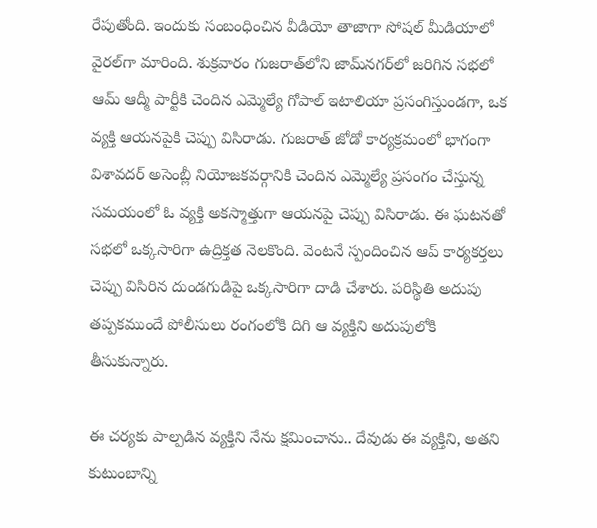రేపుతోంది. ఇందుకు సంబంధించిన వీడియో తాజాగా సోషల్ మీడియాలో వైరల్‌గా మారింది. శుక్రవారం గుజరాత్‌లోని జామ్‌నగర్‌లో జరిగిన సభలో ఆమ్ ఆద్మీ పార్టీకి చెందిన ఎమ్మెల్యే గోపాల్ ఇటాలియా ప్రసంగిస్తుండగా, ఒక వ్యక్తి ఆయనపైకి చెప్పు విసిరాడు. గుజరాత్ జోడో కార్యక్రమంలో భాగంగా విశావదర్ అసెంబ్లీ నియోజకవర్గానికి చెందిన ఎమ్మెల్యే ప్రసంగం చేస్తున్న సమయంలో ఓ వ్యక్తి అకస్మాత్తుగా ఆయనపై చెప్పు విసిరాడు. ఈ ఘటనతో సభలో ఒక్కసారిగా ఉద్రిక్తత నెలకొంది. వెంటనే స్పందించిన ఆప్ కార్యకర్తలు చెప్పు విసిరిన దుండగుడిపై ఒక్కసారిగా దాడి చేశారు. పరిస్థితి అదుపు తప్పకముందే పోలీసులు రంగంలోకి దిగి ఆ వ్యక్తిని అదుపులోకి తీసుకున్నారు.

ఈ చర్యకు పాల్పడిన వ్యక్తిని నేను క్షమించాను.. దేవుడు ఈ వ్యక్తిని, అతని కుటుంబాన్ని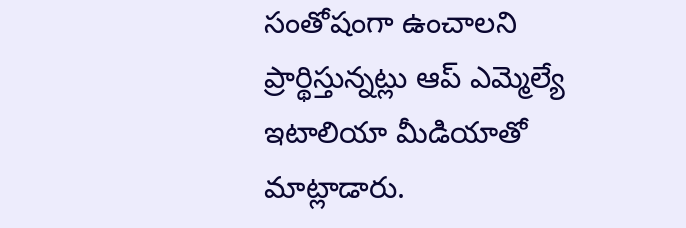సంతోషంగా ఉంచాలని ప్రార్థిస్తున్నట్లు ఆప్ ఎమ్మెల్యే ఇటాలియా మీడియాతో మాట్లాడారు.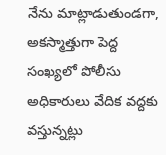నేను మాట్లాడుతుండగా, అకస్మాత్తుగా పెద్ద సంఖ్యలో పోలీసు అధికారులు వేదిక వద్దకు వస్తున్నట్లు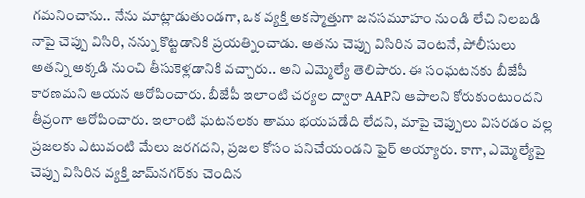గమనించాను.. నేను మాట్లాడుతుండగా, ఒక వ్యక్తి అకస్మాత్తుగా జనసమూహం నుండి లేచి నిలబడి నాపై చెప్పు విసిరి, నన్ను కొట్టడానికి ప్రయత్నించాడు. అతను చెప్పు విసిరిన వెంటనే, పోలీసులు అతన్ని అక్కడి నుంచి తీసుకెళ్లడానికి వచ్చారు.. అని ఎమ్మెల్యే తెలిపారు. ఈ సంఘటనకు బీజేపీ కారణమని ఆయన ఆరోపించారు. బీజేపీ ఇలాంటి చర్యల ద్వారా AAPని ఆపాలని కోరుకుంటుందని తీవ్రంగా ఆరోపించారు. ఇలాంటి ఘటనలకు తాము భయపడేది లేదని, మాపై చెప్పులు విసరడం వల్ల ప్రజలకు ఎటువంటి మేలు జరగదని, ప్రజల కోసం పనిచేయండని ఫైర్ అయ్యారు. కాగా, ఎమ్మెల్యేపై చెప్పు విసిరిన వ్యక్తి జామ్‌నగర్‌కు చెందిన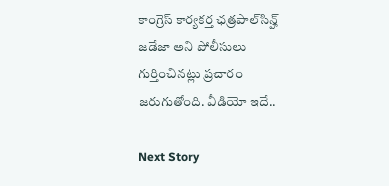కాంగ్రెస్ కార్యకర్త ఛత్రపాల్‌సిన్హ్ జడేజా అని పోలీసులు గుర్తించినట్లు ప్రచారం జరుగుతోంది. వీడియో ఇదే..

Next Story